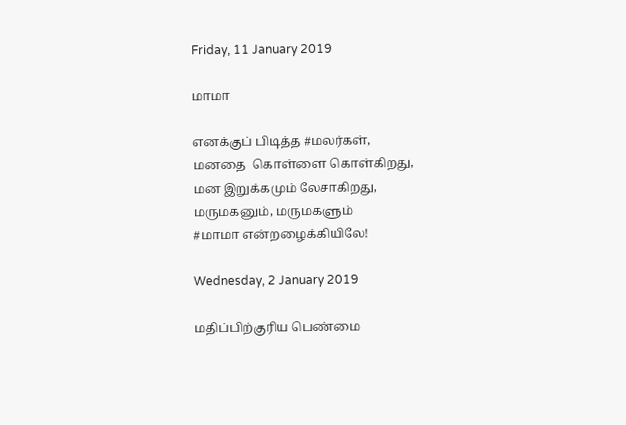Friday, 11 January 2019

மாமா

எனக்குப் பிடித்த #மலர்கள்,
மனதை  கொள்ளை கொள்கிறது,
மன இறுக்கமும் லேசாகிறது,
மருமகனும், மருமகளும்
#மாமா என்றழைக்கியிலே!

Wednesday, 2 January 2019

மதிப்பிற்குரிய பெண்மை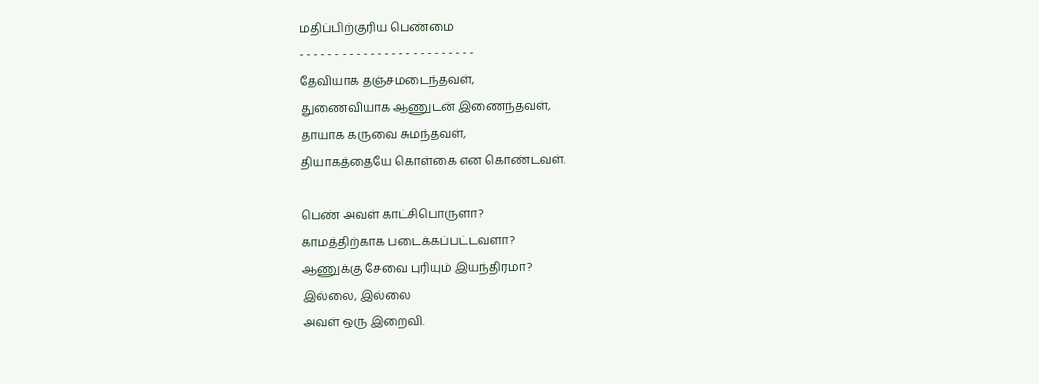மதிப்பிற்குரிய பெண்மை
- - - - - - - - - - - - - - - - - - - - - - - - -
தேவியாக தஞ்சமடைந்தவள்,
துணைவியாக ஆணுடன் இணைந்தவள்,
தாயாக கருவை சுமந்தவள்,
தியாகத்தையே கொள்கை என கொண்டவள்.

பெண் அவள் காட்சிபொருளா?
காமத்திற்காக படைக்கப்பட்டவளா?
ஆணுக்கு சேவை புரியும் இயந்திரமா?
இல்லை, இல்லை
அவள் ஒரு இறைவி.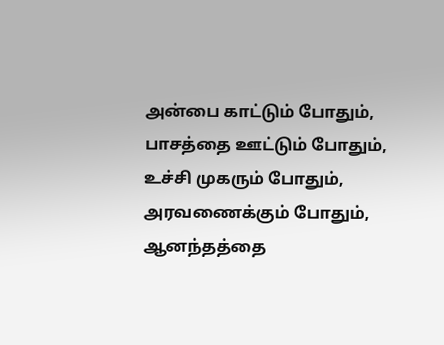அன்பை காட்டும் போதும்,
பாசத்தை ஊட்டும் போதும்,
உச்சி முகரும் போதும்,
அரவணைக்கும் போதும்,
ஆனந்தத்தை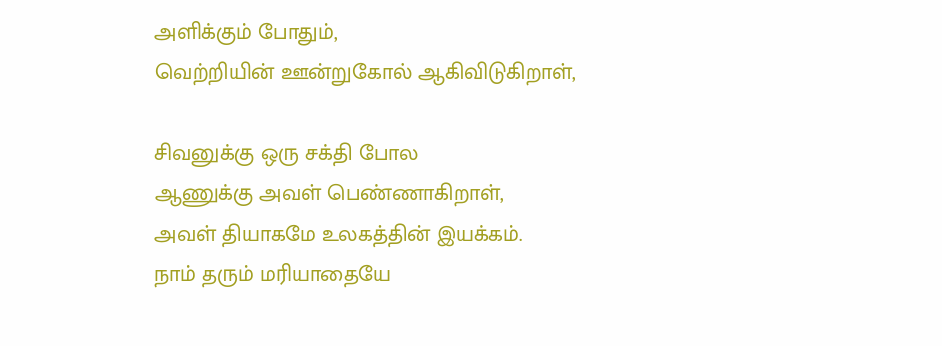அளிக்கும் போதும்,
வெற்றியின் ஊன்றுகோல் ஆகிவிடுகிறாள்,

சிவனுக்கு ஒரு சக்தி போல
ஆணுக்கு அவள் பெண்ணாகிறாள்,
அவள் தியாகமே உலகத்தின் இயக்கம்.
நாம் தரும் மரியாதையே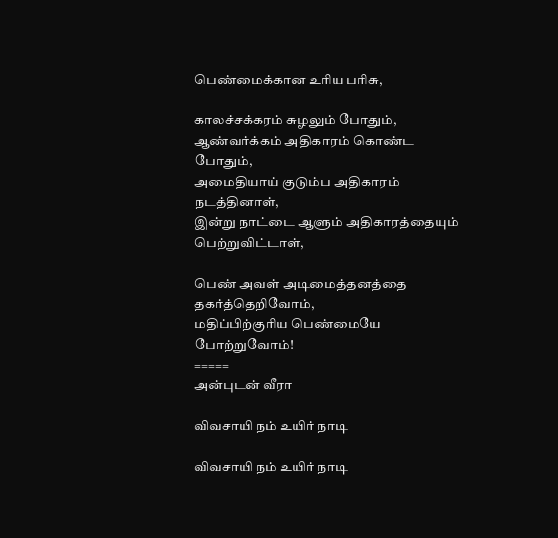பெண்மைக்கான உரிய பரிசு,

காலச்சக்கரம் சுழலும் போதும்,
ஆண்வர்க்கம் அதிகாரம் கொண்ட போதும்,
அமைதியாய் குடும்ப அதிகாரம் நடத்தினாள்,
இன்று நாட்டை ஆளும் அதிகாரத்தையும் பெற்றுவிட்டாள்,

பெண் அவள் அடிமைத்தனத்தை தகர்த்தெறிவோம்,
மதிப்பிற்குரிய பெண்மையே போற்றுவோம்!
=====
அன்புடன் வீரா

விவசாயி நம் உயிர் நாடி

விவசாயி நம் உயிர் நாடி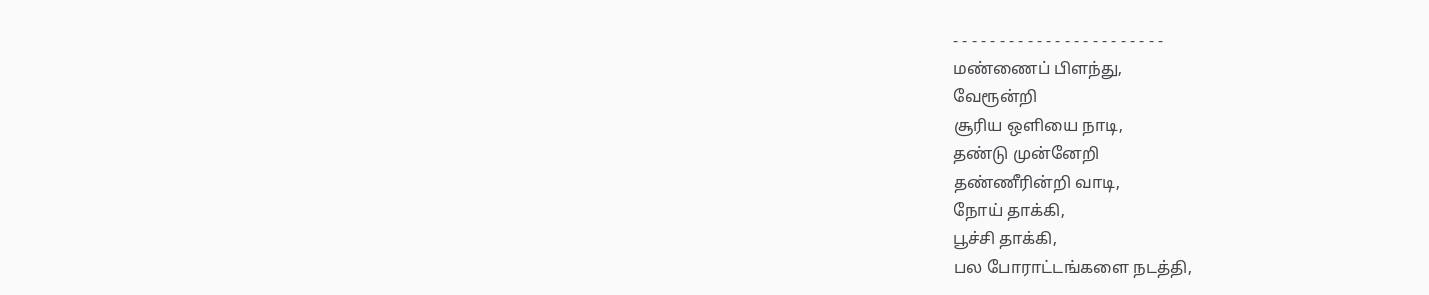- - - - - - - - - - - - - - - - - - - - - - -
மண்ணைப் பிளந்து,
வேரூன்றி
சூரிய ஒளியை நாடி,
தண்டு முன்னேறி
தண்ணீரின்றி வாடி,
நோய் தாக்கி,
பூச்சி தாக்கி,
பல போராட்டங்களை நடத்தி,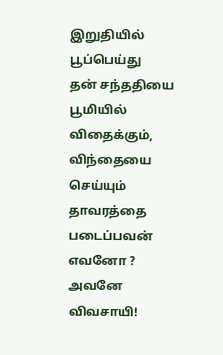இறுதியில் பூப்பெய்து
தன் சந்ததியை
பூமியில் விதைக்கும்,
விந்தையை செய்யும் தாவரத்தை படைப்பவன் எவனோ ?
அவனே விவசாயி!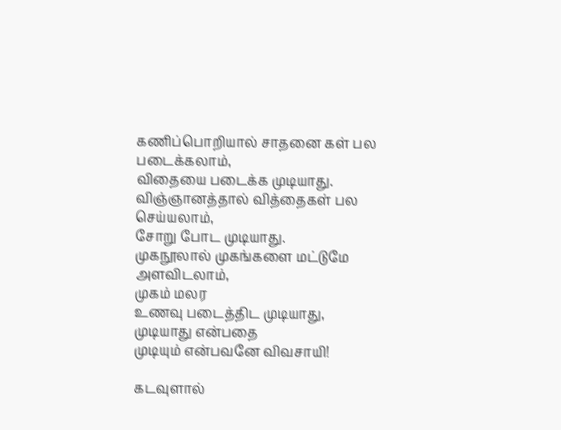கணிப்பொறியால் சாதனை கள் பல படைக்கலாம்,
விதையை படைக்க முடியாது.
விஞ்ஞானத்தால் வித்தைகள் பல செய்யலாம்,
சோறு போட முடியாது.
முகநூலால் முகங்களை மட்டுமே அளவிடலாம்,
முகம் மலர
உணவு படைத்திட முடியாது,
முடியாது என்பதை
முடியும் என்பவனே விவசாயி!

கடவுளால்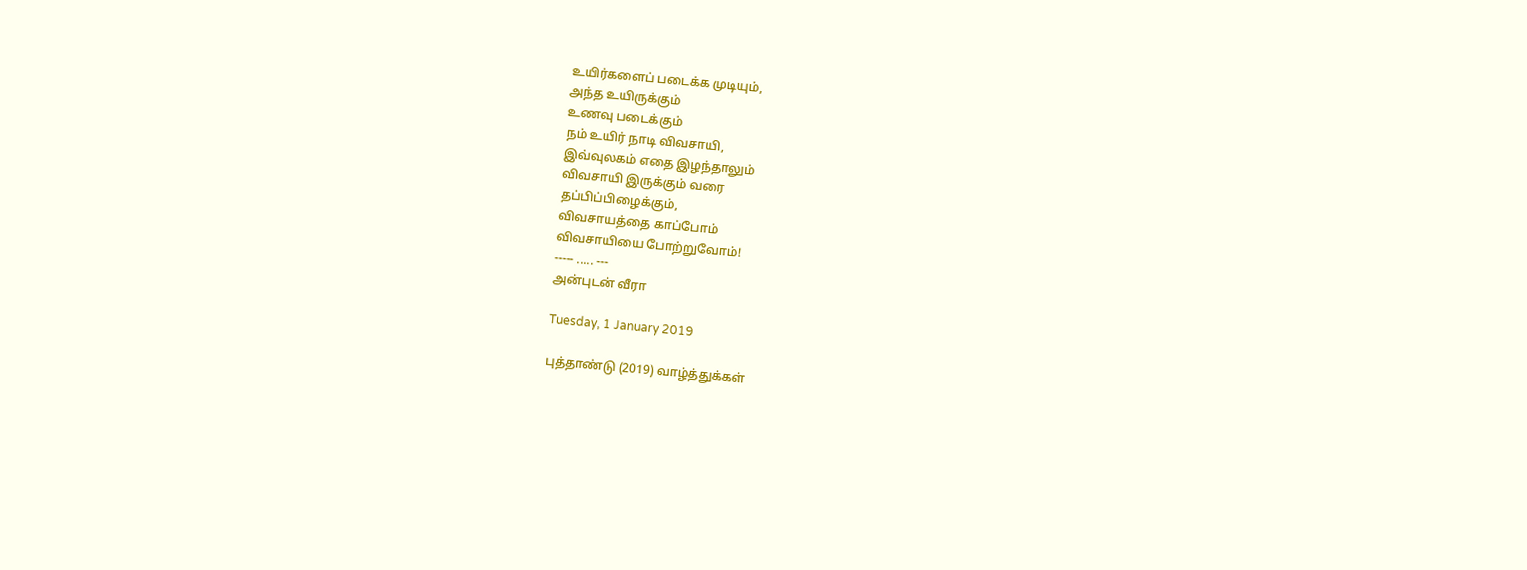உயிர்களைப் படைக்க முடியும்,
அந்த உயிருக்கும்
உணவு படைக்கும்
நம் உயிர் நாடி விவசாயி,
இவ்வுலகம் எதை இழந்தாலும்
விவசாயி இருக்கும் வரை
தப்பிப்பிழைக்கும்,
விவசாயத்தை காப்போம்
விவசாயியை போற்றுவோம்!
----- ..... ---
அன்புடன் வீரா

Tuesday, 1 January 2019

புத்தாண்டு (2019) வாழ்த்துக்கள்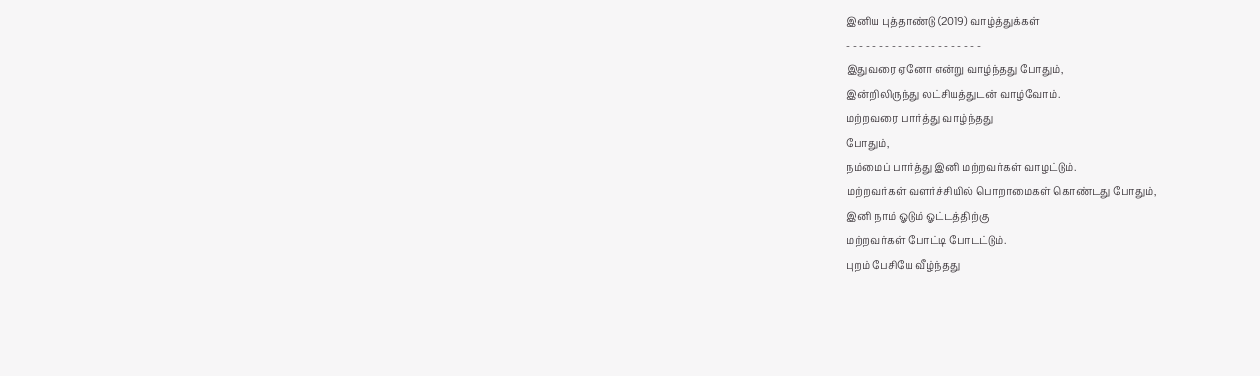இனிய புத்தாண்டு (2019) வாழ்த்துக்கள்
- - - - - - - - - - - - - - - - - - - - -
இதுவரை ஏனோ என்று வாழ்ந்தது போதும்,
இன்றிலிருந்து லட்சியத்துடன் வாழ்வோம்.
மற்றவரை பார்த்து வாழ்ந்தது
போதும்,
நம்மைப் பார்த்து இனி மற்றவர்கள் வாழட்டும்.
மற்றவர்கள் வளர்ச்சியில் பொறாமைகள் கொண்டது போதும்,
இனி நாம் ஓடும் ஓட்டத்திற்கு
மற்றவர்கள் போட்டி போடட்டும்.
புறம் பேசியே வீழ்ந்தது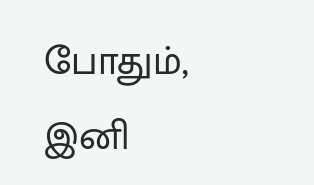போதும்,
இனி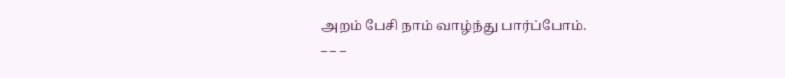அறம் பேசி நாம் வாழ்ந்து பார்ப்போம்.
_ _ _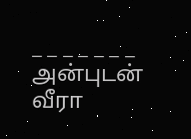_ _ _ _ _ _ _
அன்புடன் வீரா